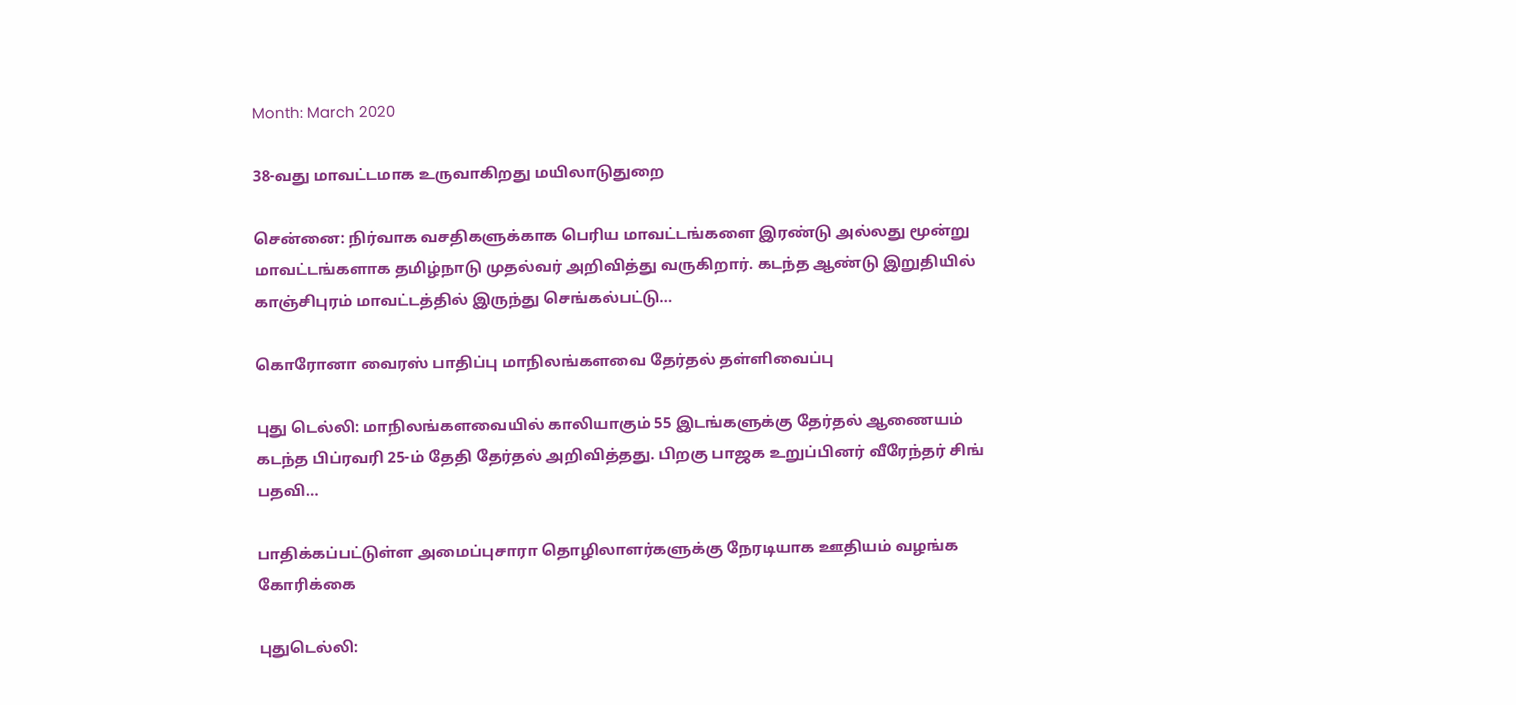Month: March 2020

38-வது மாவட்டமாக உருவாகிறது மயிலாடுதுறை

சென்னை: நிர்வாக வசதிகளுக்காக பெரிய மாவட்டங்களை இரண்டு அல்லது மூன்று மாவட்டங்களாக தமிழ்நாடு முதல்வர் அறிவித்து வருகிறார். கடந்த ஆண்டு இறுதியில் காஞ்சிபுரம் மாவட்டத்தில் இருந்து செங்கல்பட்டு…

கொரோனா வைரஸ் பாதிப்பு மாநிலங்களவை தேர்தல் தள்ளிவைப்பு

புது டெல்லி: மாநிலங்களவையில் காலியாகும் 55 இடங்களுக்கு தேர்தல் ஆணையம் கடந்த பிப்ரவரி 25-ம் தேதி தேர்தல் அறிவித்தது. பிறகு பாஜக உறுப்பினர் வீரேந்தர் சிங் பதவி…

பாதிக்கப்பட்டுள்ள அமைப்புசாரா தொழிலாளர்களுக்கு நேரடியாக ஊதியம் வழங்க கோரிக்கை

புதுடெல்லி: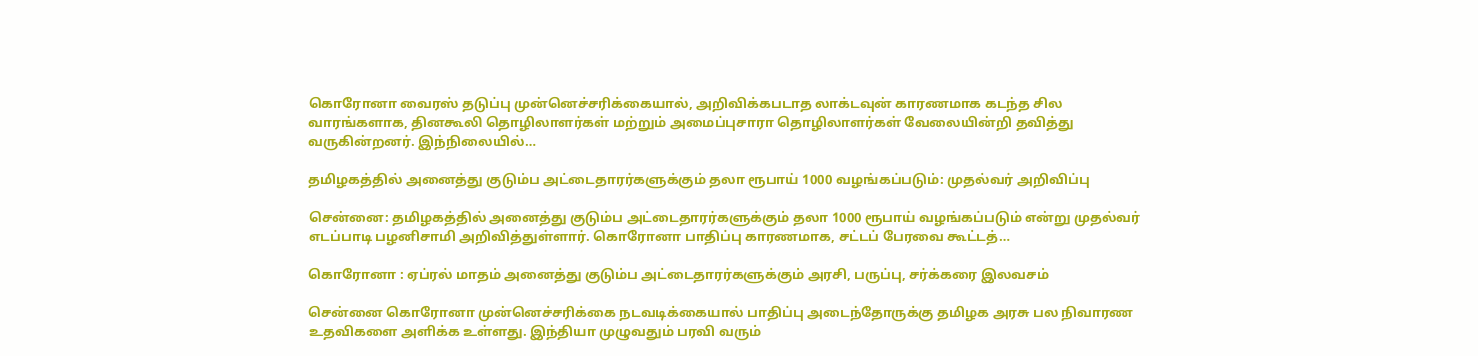கொரோனா வைரஸ் தடுப்பு முன்னெச்சரிக்கையால், அறிவிக்கபடாத லாக்டவுன் காரணமாக கடந்த சில வாரங்களாக, தினகூலி தொழிலாளர்கள் மற்றும் அமைப்புசாரா தொழிலாளர்கள் வேலையின்றி தவித்து வருகின்றனர். இந்நிலையில்…

தமிழகத்தில் அனைத்து குடும்ப அட்டைதாரர்களுக்கும் தலா ரூபாய் 1000 வழங்கப்படும்: முதல்வர் அறிவிப்பு

சென்னை: தமிழகத்தில் அனைத்து குடும்ப அட்டைதாரர்களுக்கும் தலா 1000 ரூபாய் வழங்கப்படும் என்று முதல்வர் எடப்பாடி பழனிசாமி அறிவித்துள்ளார். கொரோனா பாதிப்பு காரணமாக, சட்டப் பேரவை கூட்டத்…

கொரோனா : ஏப்ரல் மாதம் அனைத்து குடும்ப அட்டைதாரர்களுக்கும் அரசி, பருப்பு, சர்க்கரை இலவசம்

சென்னை கொரோனா முன்னெச்சரிக்கை நடவடிக்கையால் பாதிப்பு அடைந்தோருக்கு தமிழக அரசு பல நிவாரண உதவிகளை அளிக்க உள்ளது. இந்தியா முழுவதும் பரவி வரும்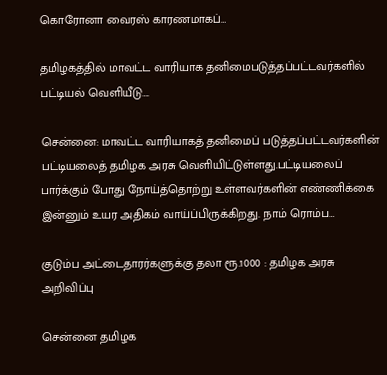கொரோனா வைரஸ் காரணமாகப்…

தமிழகத்தில் மாவட்ட வாரியாக தனிமைபடுத்தப்பட்டவர்களில் பட்டியல் வெளியீடு….

சென்னை: மாவட்ட வாரியாகத் தனிமைப் படுத்தப்பட்டவர்களின் பட்டியலைத் தமிழக அரசு வெளியிட்டுள்ளது.பட்டியலைப் பார்க்கும் போது நோய்த்தொற்று உள்ளவர்களின் எண்ணிக்கை இன்னும் உயர அதிகம் வாய்ப்பிருக்கிறது. நாம் ரொம்ப…

குடும்ப அட்டைதாரர்களுக்கு தலா ரூ.1000 : தமிழக அரசு அறிவிப்பு

சென்னை தமிழக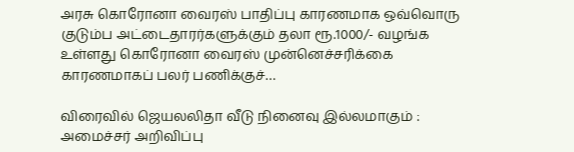அரசு கொரோனா வைரஸ் பாதிப்பு காரணமாக ஒவ்வொரு குடும்ப அட்டைதாரர்களுக்கும் தலா ரூ.1000/- வழங்க உள்ளது கொரோனா வைரஸ் முன்னெச்சரிக்கை காரணமாகப் பலர் பணிக்குச்…

விரைவில் ஜெயலலிதா வீடு நினைவு இல்லமாகும் : அமைச்சர் அறிவிப்பு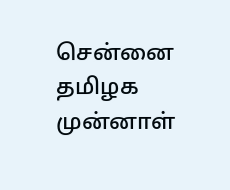சென்னை தமிழக முன்னாள்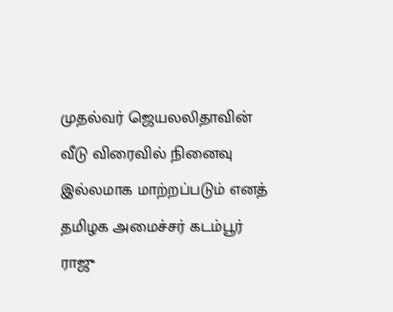முதல்வர் ஜெயலலிதாவின் வீடு விரைவில் நினைவு இல்லமாக மாற்றப்படும் எனத் தமிழக அமைச்சர் கடம்பூர் ராஜு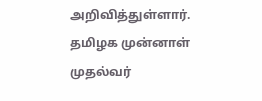அறிவித்துள்ளார். தமிழக முன்னாள் முதல்வர்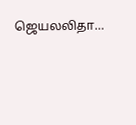ஜெயலலிதா…